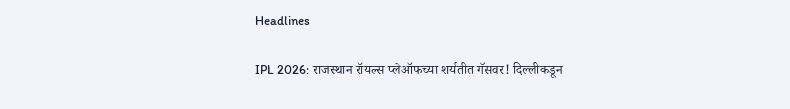Headlines

IPL 2026: राजस्थान रॉयल्स प्लेऑफच्या शर्यतीत गॅसवर! दिल्लीकडून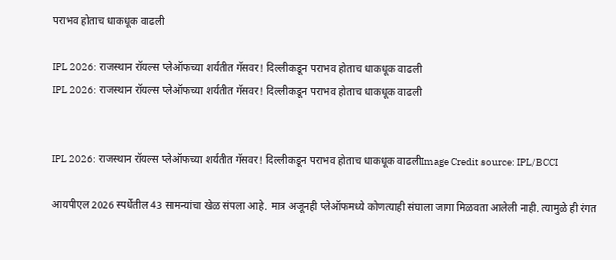पराभव होताच धाकधूक वाढली

IPL 2026: राजस्थान रॉयल्स प्लेऑफच्या शर्यतीत गॅसवर! दिल्लीकडून पराभव होताच धाकधूक वाढली
IPL 2026: राजस्थान रॉयल्स प्लेऑफच्या शर्यतीत गॅसवर! दिल्लीकडून पराभव होताच धाकधूक वाढली


IPL 2026: राजस्थान रॉयल्स प्लेऑफच्या शर्यतीत गॅसवर! दिल्लीकडून पराभव होताच धाकधूक वाढलीImage Credit source: IPL/BCCI

आयपीएल 2026 स्पर्धेतील 43 सामन्यांचा खेळ संपला आहे. मात्र अजूनही प्लेऑफमध्ये कोणत्याही संघाला जागा मिळवता आलेली नाही. त्यामुळे ही रंगत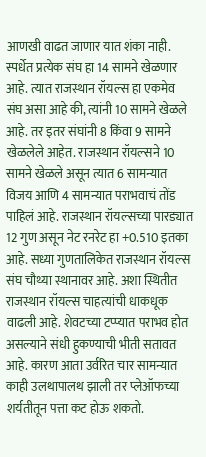आणखी वाढत जाणार यात शंका नाही. स्पर्धेत प्रत्येक संघ हा 14 सामने खेळणार आहे. त्यात राजस्थान रॉयल्स हा एकमेव संघ असा आहे की, त्यांनी 10 सामने खेळले आहे. तर इतर संघांनी 8 किंवा 9 सामने खेळलेले आहेत. राजस्थान रॉयल्सने 10 सामने खेळले असून त्यात 6 सामन्यात विजय आणि 4 सामन्यात पराभवाचं तोंड पाहिलं आहे. राजस्थान रॉयल्सच्या पारड्यात 12 गुण असून नेट रनरेट हा +0.510 इतका आहे. सध्या गुणतालिकेत राजस्थान रॉयल्स संघ चौथ्या स्थानावर आहे. अशा स्थितीत राजस्थान रॉयल्स चाहत्यांची धाकधूक वाढली आहे. शेवटच्या टप्प्यात पराभव होत असल्याने संधी हुकण्याची भीती सतावत आहे. कारण आता उर्वरित चार सामन्यात काही उलथापालथ झाली तर प्लेऑफच्या शर्यतीतून पत्ता कट होऊ शकतो.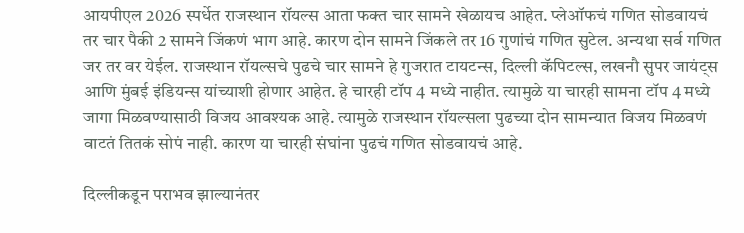आयपीएल 2026 स्पर्धेत राजस्थान रॉयल्स आता फक्त चार सामने खेळायच आहेत. प्लेऑफचं गणित सोडवायचं तर चार पैकी 2 सामने जिंकणं भाग आहे. कारण दोन सामने जिंकले तर 16 गुणांचं गणित सुटेल. अन्यथा सर्व गणित जर तर वर येईल. राजस्थान रॉयल्सचे पुढचे चार सामने हे गुजरात टायटन्स, दिल्ली कॅपिटल्स, लखनौ सुपर जायंट्स आणि मुंबई इंडियन्स यांच्याशी होणार आहेत. हे चारही टॉप 4 मध्ये नाहीत. त्यामुळे या चारही सामना टॉप 4 मध्ये जागा मिळवण्यासाठी विजय आवश्यक आहे. त्यामुळे राजस्थान रॉयल्सला पुढच्या दोन सामन्यात विजय मिळवणं वाटतं तितकं सोपं नाही. कारण या चारही संघांना पुढचं गणित सोडवायचं आहे.

दिल्लीकडून पराभव झाल्यानंतर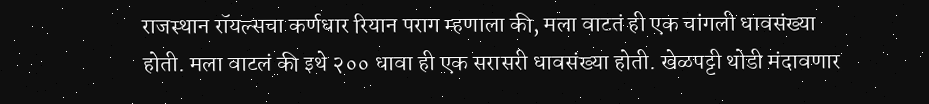राजस्थान रॉयल्सचा कर्णधार रियान पराग म्हणाला की, मला वाटतं ही एक चांगली धावसंख्या होती. मला वाटलं की इथे २०० धावा ही एक सरासरी धावसंख्या होती. खेळपट्टी थोडी मंदावणार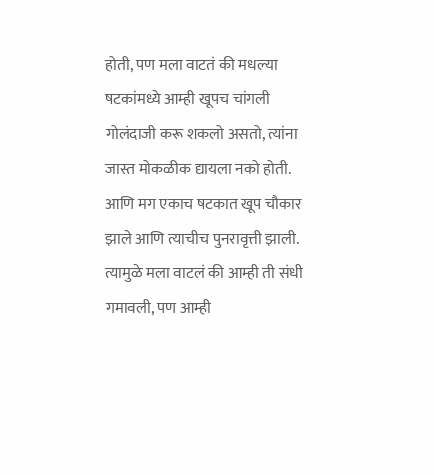होती, पण मला वाटतं की मधल्या षटकांमध्ये आम्ही खूपच चांगली गोलंदाजी करू शकलो असतो, त्यांना जास्त मोकळीक द्यायला नको होती. आणि मग एकाच षटकात खूप चौकार झाले आणि त्याचीच पुनरावृत्ती झाली. त्यामुळे मला वाटलं की आम्ही ती संधी गमावली, पण आम्ही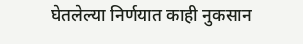घेतलेल्या निर्णयात काही नुकसान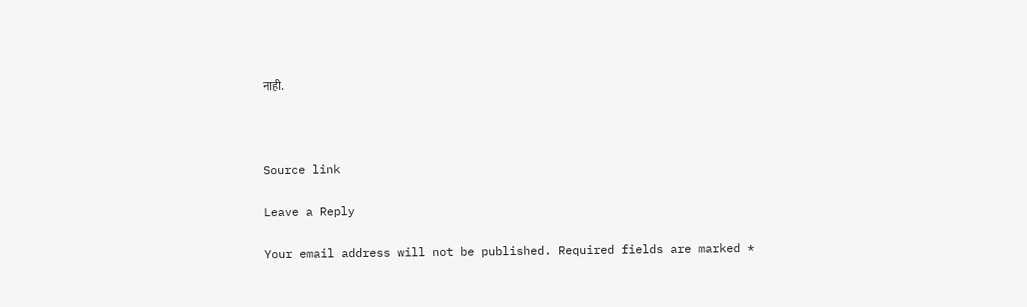नाही.



Source link

Leave a Reply

Your email address will not be published. Required fields are marked *